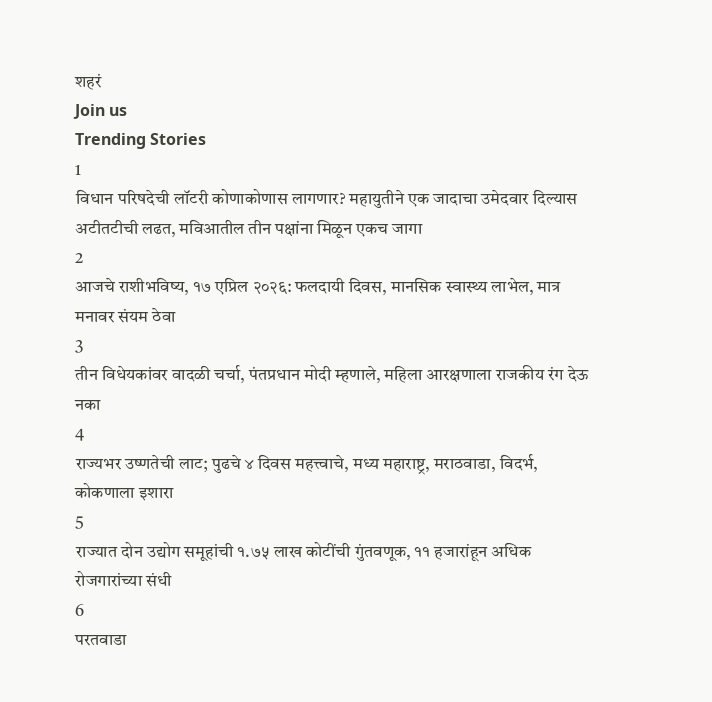शहरं
Join us
Trending Stories
1
विधान परिषदेची लॉटरी कोणाकोणास लागणार? महायुतीने एक जादाचा उमेदवार दिल्यास अटीतटीची लढत, मविआतील तीन पक्षांना मिळून एकच जागा
2
आजचे राशीभविष्य, १७ एप्रिल २०२६: फलदायी दिवस, मानसिक स्वास्थ्य लाभेल, मात्र मनावर संयम ठेवा
3
तीन विधेयकांवर वादळी चर्चा, पंतप्रधान मोदी म्हणाले, महिला आरक्षणाला राजकीय रंग देऊ नका
4
राज्यभर उष्णतेची लाट; पुढचे ४ दिवस महत्त्वाचे, मध्य महाराष्ट्र, मराठवाडा, विदर्भ, कोकणाला इशारा
5
राज्यात दोन उद्योग समूहांची १.७५ लाख कोटींची गुंतवणूक, ११ हजारांहून अधिक रोजगारांच्या संधी
6
परतवाडा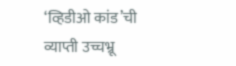‘व्हिडीओ कांड’ची व्याप्ती उच्चभ्रू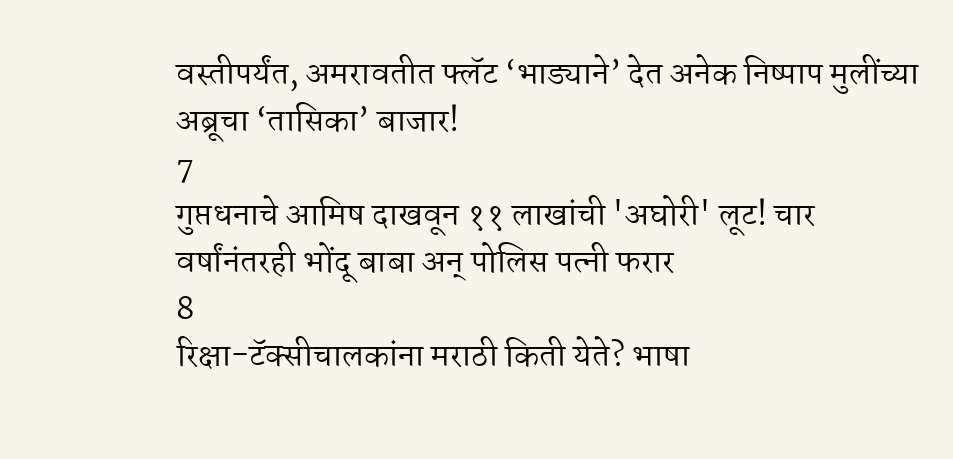वस्तीपर्यंत, अमरावतीत फ्लॅट ‘भाड्याने’ देत अनेक निष्पाप मुलींच्या अब्रूचा ‘तासिका’ बाजार!
7
गुप्तधनाचे आमिष दाखवून ११ लाखांची 'अघोरी' लूट! चार वर्षांनंतरही भोंदू बाबा अन् पोलिस पत्नी फरार
8
रिक्षा-टॅक्सीचालकांना मराठी किती येते? भाषा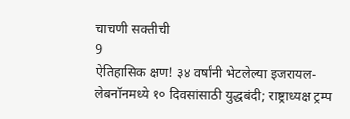चाचणी सक्तीची
9
ऐतिहासिक क्षण! ३४ वर्षांनी भेटलेल्या इजरायल-लेबनॉनमध्ये १० दिवसांसाठी युद्धबंदी; राष्ट्राध्यक्ष ट्रम्प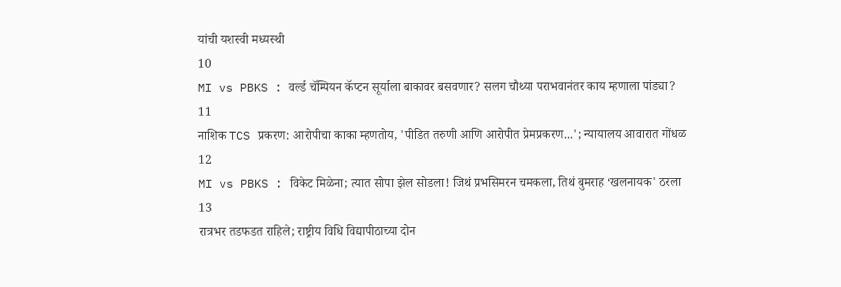यांची यशस्वी मध्यस्थी
10
MI vs PBKS : वर्ल्ड चॅम्पियन कॅप्टन सूर्याला बाकावर बसवणार? सलग चौथ्या पराभवानंतर काय म्हणाला पांड्या?
11
नाशिक TCS प्रकरण: आरोपीचा काका म्हणतोय, 'पीडित तरुणी आणि आरोपीत प्रेमप्रकरण...'; न्यायालय आवारात गोंधळ
12
MI vs PBKS : विकेट मिळेना; त्यात सोपा झेल सोडला! जिथं प्रभसिमरन चमकला, तिथं बुमराह ‘खलनायक' ठरला
13
रात्रभर तडफडत राहिले; राष्ट्रीय विधि विद्यापीठाच्या दोन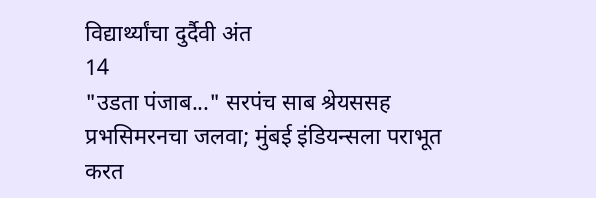विद्यार्थ्यांचा दुर्दैवी अंत
14
"उडता पंजाब..." सरपंच साब श्रेयससह प्रभसिमरनचा जलवा; मुंबई इंडियन्सला पराभूत करत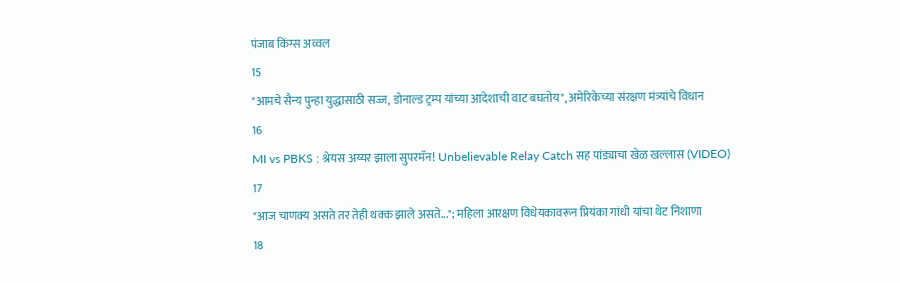पंजाब किंग्स अव्वल
15
"आमचे सैन्य पुन्हा युद्धासाठी सज्ज, डोनाल्ड ट्रम्प यांच्या आदेशाची वाट बघतोय", अमेरिकेच्या संरक्षण मंत्र्यांचे विधान
16
MI vs PBKS : श्रेयस अय्यर झाला सुपरमॅन! Unbelievable Relay Catch सह पांड्याचा खेळ खल्लास (VIDEO)
17
"आज चाणक्य असते तर तेही थक्क झाले असते..."; महिला आरक्षण विधेयकावरून प्रियंका गांधी यांचा थेट निशाणा
18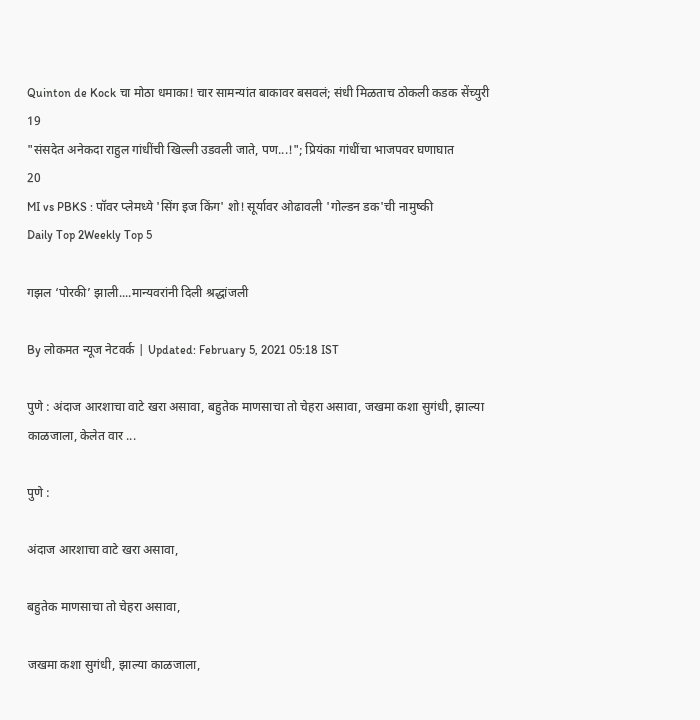Quinton de Kock चा मोठा धमाका! चार सामन्यांत बाकावर बसवलं; संधी मिळताच ठोकली कडक सेंच्युरी
19
"संसदेत अनेकदा राहुल गांधींची खिल्ली उडवली जाते, पण...!"; प्रियंका गांधींचा भाजपवर घणाघात
20
MI vs PBKS : पॉवर प्लेमध्ये 'सिंग इज किंग' शो! सूर्यावर ओढावली 'गोल्डन डक'ची नामुष्की
Daily Top 2Weekly Top 5

गझल ‘पोरकी’ झाली....मान्यवरांनी दिली श्रद्धांजली

By लोकमत न्यूज नेटवर्क | Updated: February 5, 2021 05:18 IST

पुणे : अंदाज आरशाचा वाटे खरा असावा, बहुतेक माणसाचा तो चेहरा असावा, जखमा कशा सुगंधी, झाल्या काळजाला, केलेत वार ...

पुणे :

अंदाज आरशाचा वाटे खरा असावा,

बहुतेक माणसाचा तो चेहरा असावा,

जखमा कशा सुगंधी, झाल्या काळजाला,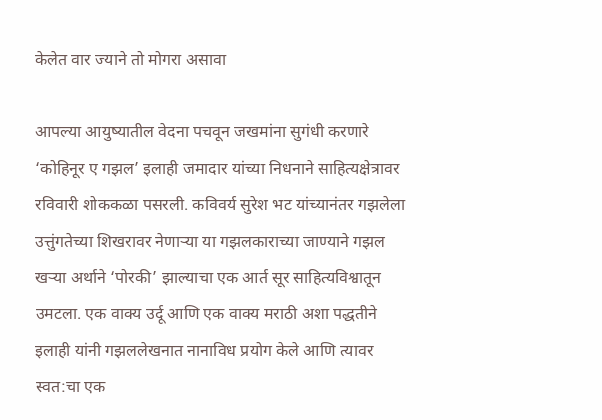केलेत वार ज्याने तो मोगरा असावा

आपल्या आयुष्यातील वेदना पचवून जखमांना सुगंधी करणारे ‘कोहिनूर ए गझल’ इलाही जमादार यांच्या निधनाने साहित्यक्षेत्रावर रविवारी शोककळा पसरली. कविवर्य सुरेश भट यांच्यानंतर गझलेला उत्तुंगतेच्या शिखरावर नेणाऱ्या या गझलकाराच्या जाण्याने गझल खऱ्या अर्थाने ‘पोरकी’ झाल्याचा एक आर्त सूर साहित्यविश्वातून उमटला. एक वाक्य उर्दू आणि एक वाक्य मराठी अशा पद्धतीने इलाही यांनी गझललेखनात नानाविध प्रयोग केले आणि त्यावर स्वत:चा एक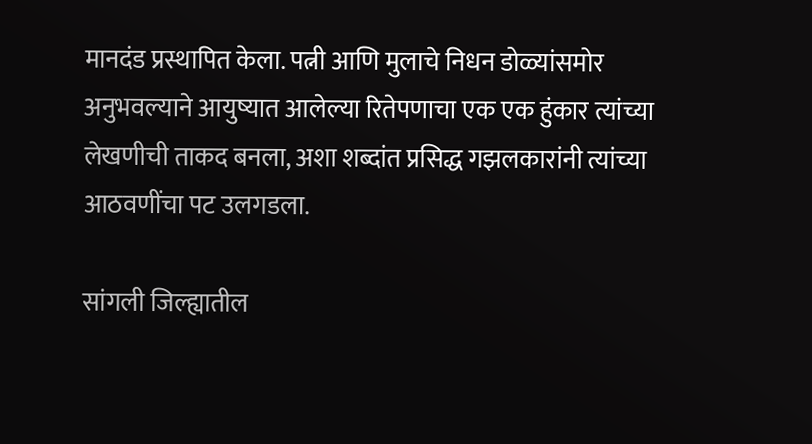मानदंड प्रस्थापित केला. पत्नी आणि मुलाचे निधन डोळ्यांसमोर अनुभवल्याने आयुष्यात आलेल्या रितेपणाचा एक एक हुंकार त्यांच्या लेखणीची ताकद बनला, अशा शब्दांत प्रसिद्ध गझलकारांनी त्यांच्या आठवणींचा पट उलगडला.

सांगली जिल्ह्यातील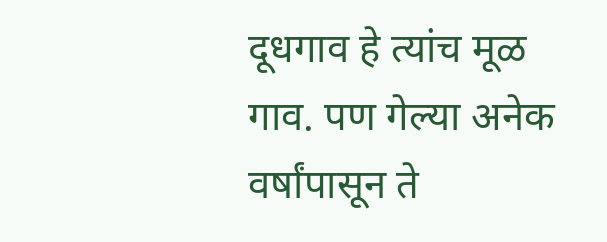दूधगाव हे त्यांच मूळ गाव. पण गेल्या अनेक वर्षांपासून ते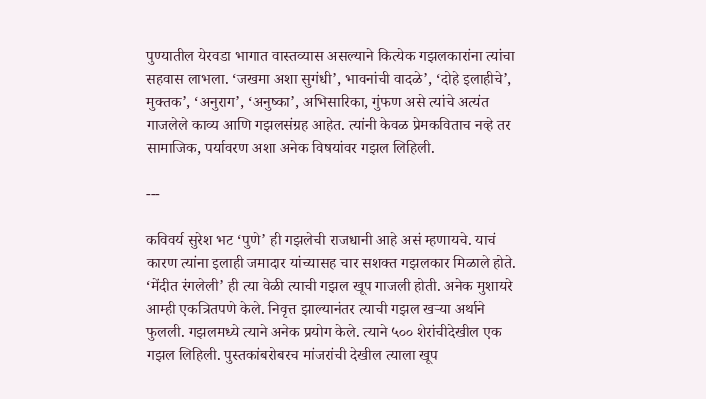पुण्यातील येरवडा भागात वास्तव्यास असल्याने कित्येक गझलकारांना त्यांचा सहवास लाभला. ‘जखमा अशा सुगंधी’, भावनांची वादळे’, ‘दोहे इलाहीचे’, मुक्तक’, ‘अनुराग’, ‘अनुष्का’, अभिसारिका, गुंफण असे त्यांचे अत्यंत गाजलेले काव्य आणि गझलसंग्रह आहेत. त्यांनी केवळ प्रेमकविताच नव्हे तर सामाजिक, पर्यावरण अशा अनेक विषयांवर गझल लिहिली.

---

कविवर्य सुरेश भट ‘पुणे’ ही गझलेची राजधानी आहे असं म्हणायचे. याचं कारण त्यांना इलाही जमादार यांच्यासह चार सशक्त गझलकार मिळाले होते. ‘मेंदीत रंगलेली’ ही त्या वेळी त्याची गझल खूप गाजली होती. अनेक मुशायरे आम्ही एकत्रितपणे केले. निवृत्त झाल्यानंतर त्याची गझल खऱ्या अर्थाने फुलली. गझलमध्ये त्याने अनेक प्रयोग केले. त्याने ५०० शेरांचीदेखील एक गझल लिहिली. पुस्तकांबरोबरच मांजरांची देखील त्याला खूप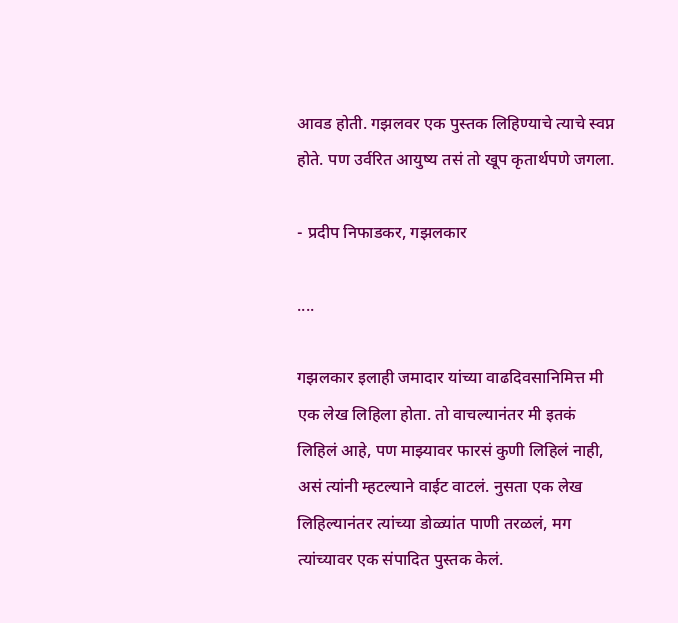आवड होती. गझलवर एक पुस्तक लिहिण्याचे त्याचे स्वप्न होते. पण उर्वरित आयुष्य तसं तो खूप कृतार्थपणे जगला.

- प्रदीप निफाडकर, गझलकार

....

गझलकार इलाही जमादार यांच्या वाढदिवसानिमित्त मी एक लेख लिहिला होता. तो वाचल्यानंतर मी इतकं लिहिलं आहे, पण माझ्यावर फारसं कुणी लिहिलं नाही, असं त्यांनी म्हटल्याने वाईट वाटलं. नुसता एक लेख लिहिल्यानंतर त्यांच्या डोळ्यांत पाणी तरळलं, मग त्यांच्यावर एक संपादित पुस्तक केलं.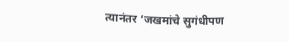त्यानंतर ‘जखमांचे सुगंधीपण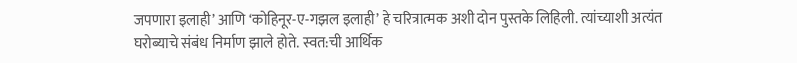जपणारा इलाही’ आणि ‘कोहिनूर-ए-गझल इलाही’ हे चरित्रात्मक अशी दोन पुस्तके लिहिली. त्यांच्याशी अत्यंत घरोब्याचे संबंध निर्माण झाले होते. स्वत:ची आर्थिक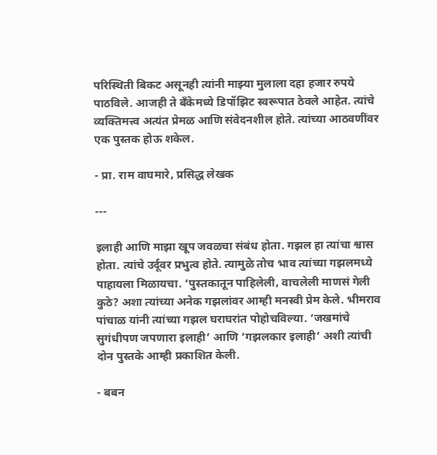परिस्थिती बिकट असूनही त्यांनी माझ्या मुलाला दहा हजार रुपये पाठविले. आजही ते बँकेमध्ये डिपॉझिट स्वरूपात ठेवले आहेत. त्यांचे व्यक्तिमत्त्व अत्यंत प्रेमळ आणि संवेदनशील होते. त्यांच्या आठवणींवर एक पुस्तक होऊ शकेल.

- प्रा. राम वाघमारे, प्रसिद्ध लेखक

---

इलाही आणि माझा खूप जवळचा संबंध होता. गझल हा त्यांचा श्वास होता. त्यांचे उर्दूवर प्रभुत्व होते. त्यामुळे तोच भाव त्यांच्या गझलमध्ये पाहायला मिळायचा. ‘पुस्तकातून पाहिलेली, वाचलेली माणसं गेली कुठे? अशा त्यांच्या अनेक गझलांवर आम्ही मनस्वी प्रेम केले. भीमराव पांचाळ यांनी त्यांच्या गझल घराघरांत पोहोचविल्या. ‘जखमांचे सुगंधीपण जपणारा इलाही’ आणि ‘गझलकार इलाही’ अशी त्यांची दोन पुस्तके आम्ही प्रकाशित केली.

- बबन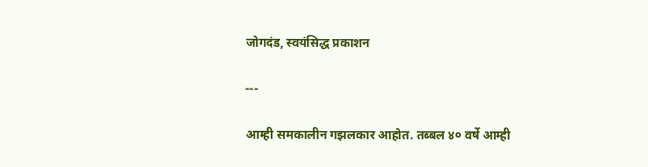जोगदंड, स्वयंसिद्ध प्रकाशन

---

आम्ही समकालीन गझलकार आहोत. तब्बल ४० वर्षे आम्ही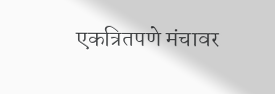एकत्रितपणे मंचावर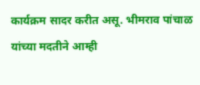कार्यक्रम सादर करीत असू. भीमराव पांचाळ यांच्या मदतीने आम्ही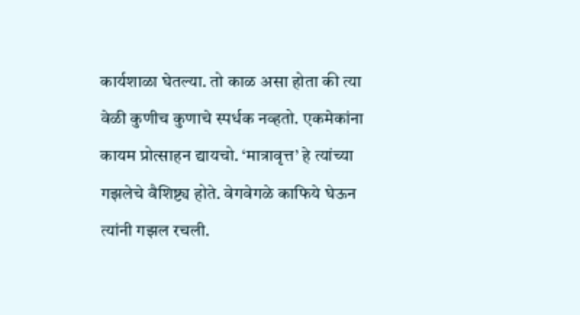कार्यशाळा घेतल्या. तो काळ असा होता की त्या वेळी कुणीच कुणाचे स्पर्धक नव्हतो. एकमेकांना कायम प्रोत्साहन द्यायचो. ‘मात्रावृत्त’ हे त्यांच्या गझलेचे वैशिष्ट्य होते. वेगवेगळे काफिये घेऊन त्यांनी गझल रचली.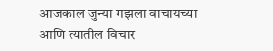आजकाल जुन्या गझला वाचायच्या आणि त्यातील विचार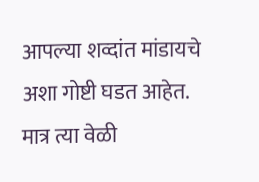आपल्या शव्दांत मांडायचे अशा गोष्टी घडत आहेत. मात्र त्या वेळी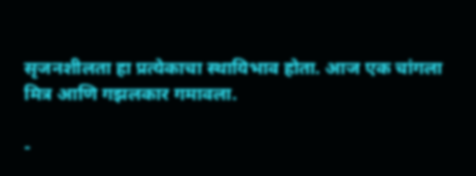सृजनशीलता हा प्रत्येकाचा स्थायिभाव होता. आज एक चांगला मित्र आणि गझलकार गमावला.

-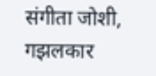संगीता जोशी, गझलकार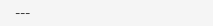---